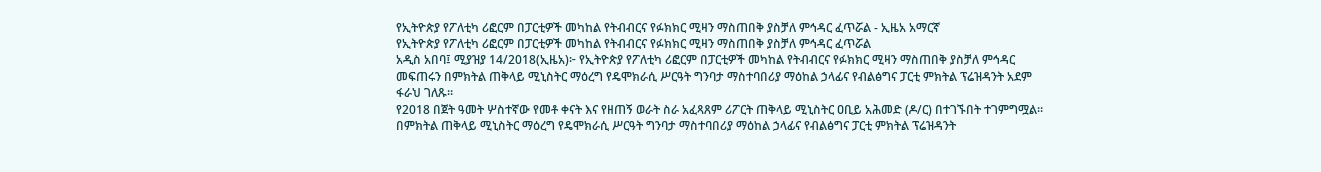የኢትዮጵያ የፖለቲካ ሪፎርም በፓርቲዎች መካከል የትብብርና የፉክክር ሚዛን ማስጠበቅ ያስቻለ ምኅዳር ፈጥሯል - ኢዜአ አማርኛ
የኢትዮጵያ የፖለቲካ ሪፎርም በፓርቲዎች መካከል የትብብርና የፉክክር ሚዛን ማስጠበቅ ያስቻለ ምኅዳር ፈጥሯል
አዲስ አበባ፤ ሚያዝያ 14/2018(ኢዜአ)፦ የኢትዮጵያ የፖለቲካ ሪፎርም በፓርቲዎች መካከል የትብብርና የፉክክር ሚዛን ማስጠበቅ ያስቻለ ምኅዳር መፍጠሩን በምክትል ጠቅላይ ሚኒስትር ማዕረግ የዴሞክራሲ ሥርዓት ግንባታ ማስተባበሪያ ማዕከል ኃላፊና የብልፅግና ፓርቲ ምክትል ፕሬዝዳንት አደም ፋራህ ገለጹ።
የ2018 በጀት ዓመት ሦስተኛው የመቶ ቀናት እና የዘጠኝ ወራት ስራ አፈጻጸም ሪፖርት ጠቅላይ ሚኒስትር ዐቢይ አሕመድ (ዶ/ር) በተገኙበት ተገምግሟል።
በምክትል ጠቅላይ ሚኒስትር ማዕረግ የዴሞክራሲ ሥርዓት ግንባታ ማስተባበሪያ ማዕከል ኃላፊና የብልፅግና ፓርቲ ምክትል ፕሬዝዳንት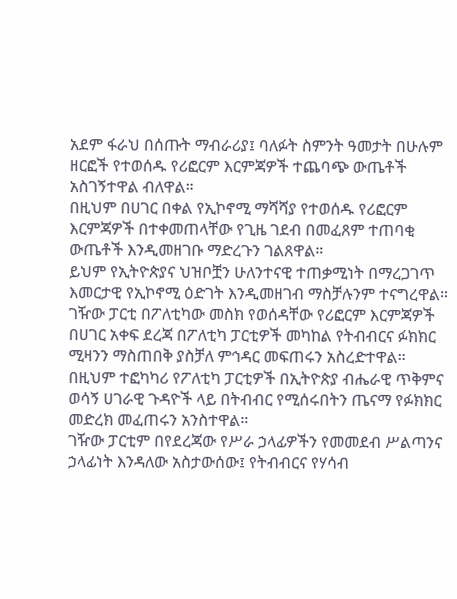አደም ፋራህ በሰጡት ማብራሪያ፤ ባለፉት ስምንት ዓመታት በሁሉም ዘርፎች የተወሰዱ የሪፎርም እርምጃዎች ተጨባጭ ውጤቶች አስገኝተዋል ብለዋል።
በዚህም በሀገር በቀል የኢኮኖሚ ማሻሻያ የተወሰዱ የሪፎርም እርምጃዎች በተቀመጠላቸው የጊዜ ገደብ በመፈጸም ተጠባቂ ውጤቶች እንዲመዘገቡ ማድረጉን ገልጸዋል።
ይህም የኢትዮጵያና ህዝቦቿን ሁለንተናዊ ተጠቃሚነት በማረጋገጥ እመርታዊ የኢኮኖሚ ዕድገት እንዲመዘገብ ማስቻሉንም ተናግረዋል።
ገዥው ፓርቲ በፖለቲካው መስክ የወሰዳቸው የሪፎርም እርምጃዎች በሀገር አቀፍ ደረጃ በፖለቲካ ፓርቲዎች መካከል የትብብርና ፉክክር ሚዛንን ማስጠበቅ ያስቻለ ምኅዳር መፍጠሩን አስረድተዋል።
በዚህም ተፎካካሪ የፖለቲካ ፓርቲዎች በኢትዮጵያ ብሔራዊ ጥቅምና ወሳኝ ሀገራዊ ጉዳዮች ላይ በትብብር የሚሰሩበትን ጤናማ የፉክክር መድረክ መፈጠሩን አንስተዋል።
ገዥው ፓርቲም በየደረጃው የሥራ ኃላፊዎችን የመመደብ ሥልጣንና ኃላፊነት እንዳለው አስታውሰው፤ የትብብርና የሃሳብ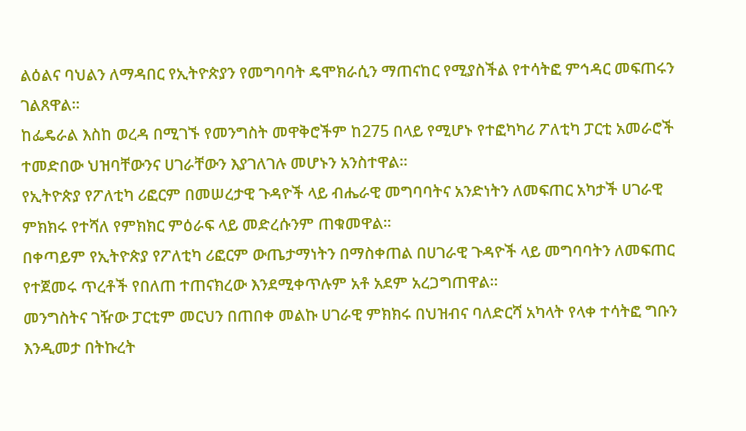ልዕልና ባህልን ለማዳበር የኢትዮጵያን የመግባባት ዴሞክራሲን ማጠናከር የሚያስችል የተሳትፎ ምኅዳር መፍጠሩን ገልጸዋል።
ከፌዴራል እስከ ወረዳ በሚገኙ የመንግስት መዋቅሮችም ከ275 በላይ የሚሆኑ የተፎካካሪ ፖለቲካ ፓርቲ አመራሮች ተመድበው ህዝባቸውንና ሀገራቸውን እያገለገሉ መሆኑን አንስተዋል።
የኢትዮጵያ የፖለቲካ ሪፎርም በመሠረታዊ ጉዳዮች ላይ ብሔራዊ መግባባትና አንድነትን ለመፍጠር አካታች ሀገራዊ ምክክሩ የተሻለ የምክክር ምዕራፍ ላይ መድረሱንም ጠቁመዋል።
በቀጣይም የኢትዮጵያ የፖለቲካ ሪፎርም ውጤታማነትን በማስቀጠል በሀገራዊ ጉዳዮች ላይ መግባባትን ለመፍጠር የተጀመሩ ጥረቶች የበለጠ ተጠናክረው እንደሚቀጥሉም አቶ አደም አረጋግጠዋል።
መንግስትና ገዥው ፓርቲም መርህን በጠበቀ መልኩ ሀገራዊ ምክክሩ በህዝብና ባለድርሻ አካላት የላቀ ተሳትፎ ግቡን እንዲመታ በትኩረት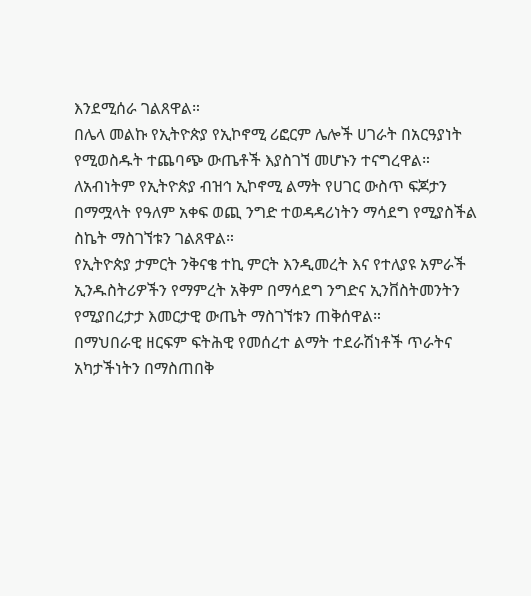እንደሚሰራ ገልጸዋል።
በሌላ መልኩ የኢትዮጵያ የኢኮኖሚ ሪፎርም ሌሎች ሀገራት በአርዓያነት የሚወስዱት ተጨባጭ ውጤቶች እያስገኘ መሆኑን ተናግረዋል።
ለአብነትም የኢትዮጵያ ብዝኅ ኢኮኖሚ ልማት የሀገር ውስጥ ፍጆታን በማሟላት የዓለም አቀፍ ወጪ ንግድ ተወዳዳሪነትን ማሳደግ የሚያስችል ስኬት ማስገኘቱን ገልጸዋል።
የኢትዮጵያ ታምርት ንቅናቄ ተኪ ምርት እንዲመረት እና የተለያዩ አምራች ኢንዱስትሪዎችን የማምረት አቅም በማሳደግ ንግድና ኢንቨስትመንትን የሚያበረታታ እመርታዊ ውጤት ማስገኘቱን ጠቅሰዋል።
በማህበራዊ ዘርፍም ፍትሕዊ የመሰረተ ልማት ተደራሽነቶች ጥራትና አካታችነትን በማስጠበቅ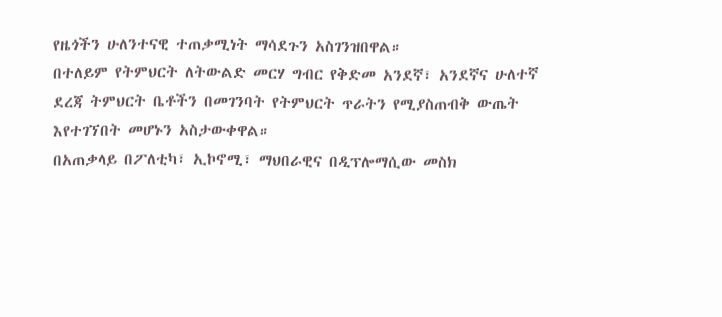የዜጎችን ሁለንተናዊ ተጠቃሚነት ማሳደጉን አስገንዝበዋል።
በተለይም የትምህርት ለትውልድ መርሃ ግብር የቅድመ አንደኛ፣ አንደኛና ሁለተኛ ደረጃ ትምህርት ቤቶችን በመገንባት የትምህርት ጥራትን የሚያስጠብቅ ውጤት እየተገኘበት መሆኑን አስታውቀዋል።
በአጠቃላይ በፖለቲካ፣ ኢኮኖሚ፣ ማህበራዊና በዲፕሎማሲው መስክ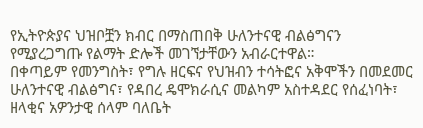የኢትዮጵያና ህዝቦቿን ክብር በማስጠበቅ ሁለንተናዊ ብልፅግናን የሚያረጋግጡ የልማት ድሎች መገኘታቸውን አብራርተዋል።
በቀጣይም የመንግስት፣ የግሉ ዘርፍና የህዝብን ተሳትፎና አቅሞችን በመደመር ሁለንተናዊ ብልፅግና፣ የዳበረ ዴሞክራሲና መልካም አስተዳደር የሰፈነባት፣ ዘላቂና አዎንታዊ ሰላም ባለቤት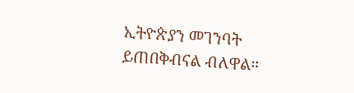ኢትዮጵያን መገንባት ይጠበቅብናል ብለዋል።